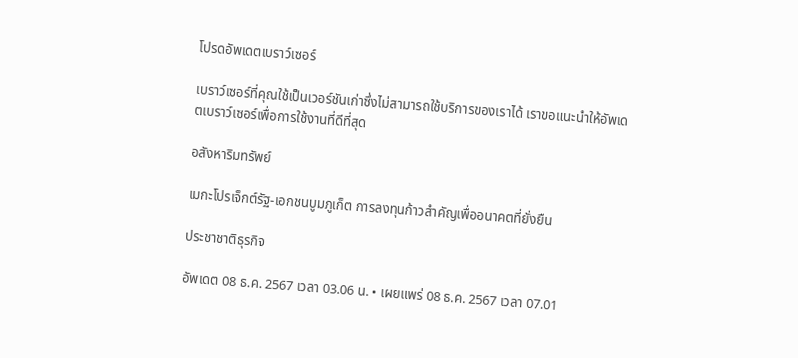โปรดอัพเดตเบราว์เซอร์

เบราว์เซอร์ที่คุณใช้เป็นเวอร์ชันเก่าซึ่งไม่สามารถใช้บริการของเราได้ เราขอแนะนำให้อัพเดตเบราว์เซอร์เพื่อการใช้งานที่ดีที่สุด

อสังหาริมทรัพย์

เมกะโปรเจ็กต์รัฐ-เอกชนบูมภูเก็ต การลงทุนก้าวสำคัญเพื่ออนาคตที่ยั่งยืน

ประชาชาติธุรกิจ

อัพเดต 08 ธ.ค. 2567 เวลา 03.06 น. • เผยแพร่ 08 ธ.ค. 2567 เวลา 07.01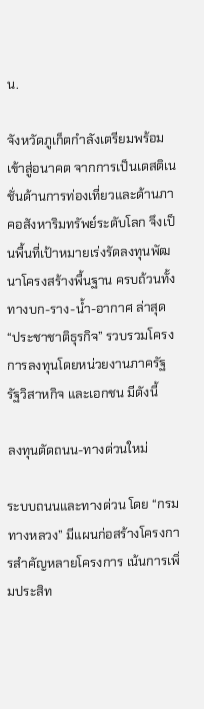น.

จังหวัดภูเก็ตกำลังเตรียมพร้อมเข้าสู่อนาคต จากการเป็นเดสติเนชั่นด้านการท่องเที่ยวและด้านภาคอสังหาริมทรัพย์ระดับโลก จึงเป็นพื้นที่เป้าหมายเร่งรัดลงทุนพัฒนาโครงสร้างพื้นฐาน ครบถ้วนทั้งทางบก-ราง-น้ำ-อากาศ ล่าสุด “ประชาชาติธุรกิจ” รวบรวมโครงการลงทุนโดยหน่วยงานภาครัฐ รัฐวิสาหกิจ และเอกชน มีดังนี้

ลงทุนตัดถนน-ทางด่วนใหม่

ระบบถนนและทางด่วน โดย “กรมทางหลวง” มีแผนก่อสร้างโครงการสำคัญหลายโครงการ เน้นการเพิ่มประสิท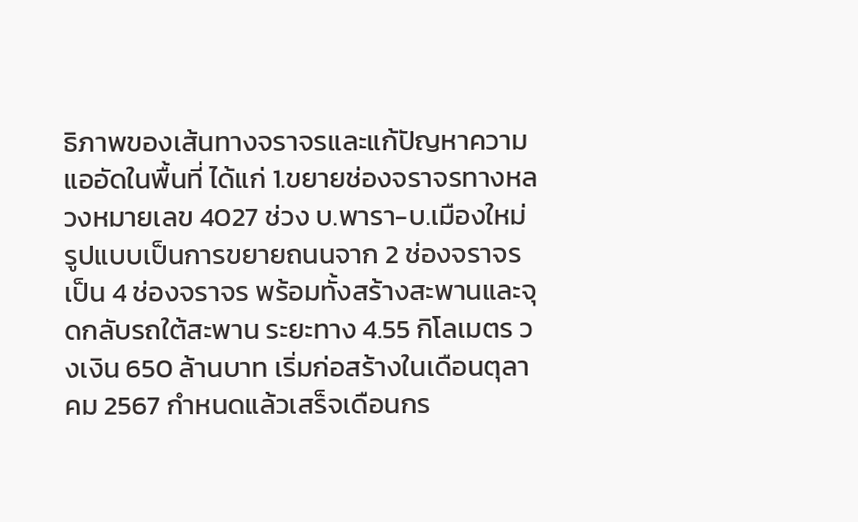ธิภาพของเส้นทางจราจรและแก้ปัญหาความแออัดในพื้นที่ ได้แก่ 1.ขยายช่องจราจรทางหลวงหมายเลข 4027 ช่วง บ.พารา-บ.เมืองใหม่ รูปแบบเป็นการขยายถนนจาก 2 ช่องจราจร เป็น 4 ช่องจราจร พร้อมทั้งสร้างสะพานและจุดกลับรถใต้สะพาน ระยะทาง 4.55 กิโลเมตร วงเงิน 650 ล้านบาท เริ่มก่อสร้างในเดือนตุลาคม 2567 กำหนดแล้วเสร็จเดือนกร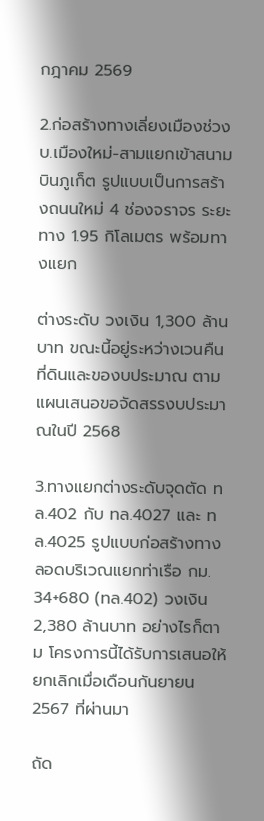กฎาคม 2569

2.ก่อสร้างทางเลี่ยงเมืองช่วง บ.เมืองใหม่-สามแยกเข้าสนามบินภูเก็ต รูปแบบเป็นการสร้างถนนใหม่ 4 ช่องจราจร ระยะทาง 1.95 กิโลเมตร พร้อมทางแยก

ต่างระดับ วงเงิน 1,300 ล้านบาท ขณะนี้อยู่ระหว่างเวนคืนที่ดินและของบประมาณ ตามแผนเสนอขอจัดสรรงบประมาณในปี 2568

3.ทางแยกต่างระดับจุดตัด ทล.402 กับ ทล.4027 และ ทล.4025 รูปแบบก่อสร้างทางลอดบริเวณแยกท่าเรือ กม. 34+680 (ทล.402) วงเงิน 2,380 ล้านบาท อย่างไรก็ตาม โครงการนี้ได้รับการเสนอให้ยกเลิกเมื่อเดือนกันยายน 2567 ที่ผ่านมา

ถัด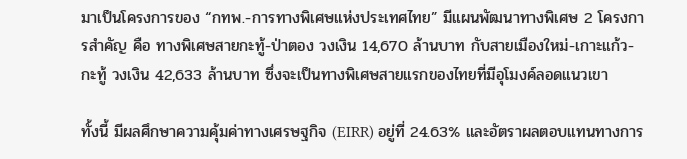มาเป็นโครงการของ “กทพ.-การทางพิเศษแห่งประเทศไทย” มีแผนพัฒนาทางพิเศษ 2 โครงการสำคัญ คือ ทางพิเศษสายกะทู้-ป่าตอง วงเงิน 14,670 ล้านบาท กับสายเมืองใหม่-เกาะแก้ว-กะทู้ วงเงิน 42,633 ล้านบาท ซึ่งจะเป็นทางพิเศษสายแรกของไทยที่มีอุโมงค์ลอดแนวเขา

ทั้งนี้ มีผลศึกษาความคุ้มค่าทางเศรษฐกิจ (EIRR) อยู่ที่ 24.63% และอัตราผลตอบแทนทางการ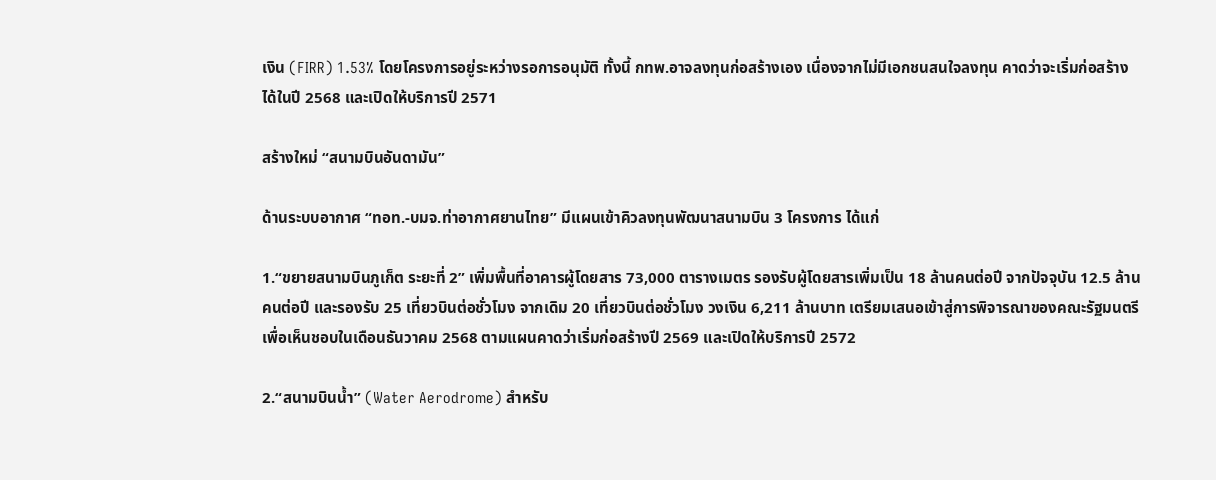เงิน (FIRR) 1.53% โดยโครงการอยู่ระหว่างรอการอนุมัติ ทั้งนี้ กทพ.อาจลงทุนก่อสร้างเอง เนื่องจากไม่มีเอกชนสนใจลงทุน คาดว่าจะเริ่มก่อสร้างได้ในปี 2568 และเปิดให้บริการปี 2571

สร้างใหม่ “สนามบินอันดามัน”

ด้านระบบอากาศ “ทอท.-บมจ.ท่าอากาศยานไทย” มีแผนเข้าคิวลงทุนพัฒนาสนามบิน 3 โครงการ ได้แก่

1.“ขยายสนามบินภูเก็ต ระยะที่ 2” เพิ่มพื้นที่อาคารผู้โดยสาร 73,000 ตารางเมตร รองรับผู้โดยสารเพิ่มเป็น 18 ล้านคนต่อปี จากปัจจุบัน 12.5 ล้านคนต่อปี และรองรับ 25 เที่ยวบินต่อชั่วโมง จากเดิม 20 เที่ยวบินต่อชั่วโมง วงเงิน 6,211 ล้านบาท เตรียมเสนอเข้าสู่การพิจารณาของคณะรัฐมนตรีเพื่อเห็นชอบในเดือนธันวาคม 2568 ตามแผนคาดว่าเริ่มก่อสร้างปี 2569 และเปิดให้บริการปี 2572

2.“สนามบินน้ำ” (Water Aerodrome) สำหรับ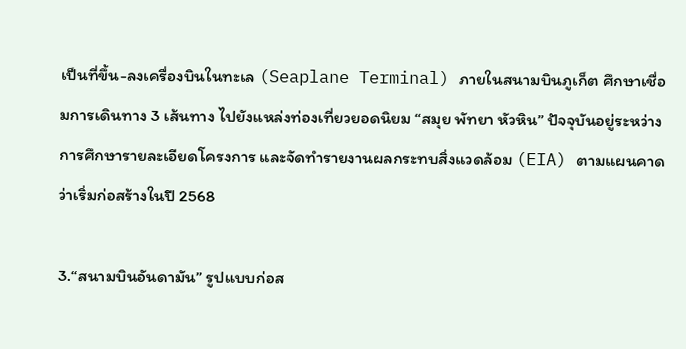เป็นที่ขึ้น-ลงเครื่องบินในทะเล (Seaplane Terminal) ภายในสนามบินภูเก็ต ศึกษาเชื่อมการเดินทาง 3 เส้นทาง ไปยังแหล่งท่องเที่ยวยอดนิยม “สมุย พัทยา หัวหิน” ปัจจุบันอยู่ระหว่างการศึกษารายละเอียดโครงการ และจัดทำรายงานผลกระทบสิ่งแวดล้อม (EIA) ตามแผนคาดว่าเริ่มก่อสร้างในปี 2568

3.“สนามบินอันดามัน” รูปแบบก่อส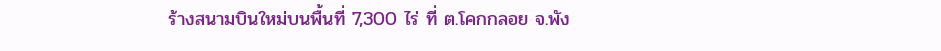ร้างสนามบินใหม่บนพื้นที่ 7,300 ไร่ ที่ ต.โคกกลอย จ.พัง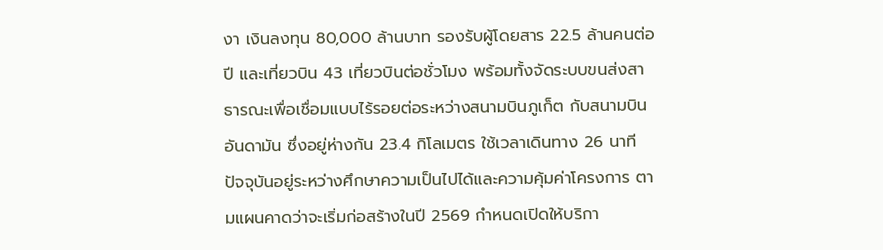งา เงินลงทุน 80,000 ล้านบาท รองรับผู้โดยสาร 22.5 ล้านคนต่อปี และเที่ยวบิน 43 เที่ยวบินต่อชั่วโมง พร้อมทั้งจัดระบบขนส่งสาธารณะเพื่อเชื่อมแบบไร้รอยต่อระหว่างสนามบินภูเก็ต กับสนามบินอันดามัน ซึ่งอยู่ห่างกัน 23.4 กิโลเมตร ใช้เวลาเดินทาง 26 นาที ปัจจุบันอยู่ระหว่างศึกษาความเป็นไปได้และความคุ้มค่าโครงการ ตามแผนคาดว่าจะเริ่มก่อสร้างในปี 2569 กำหนดเปิดให้บริกา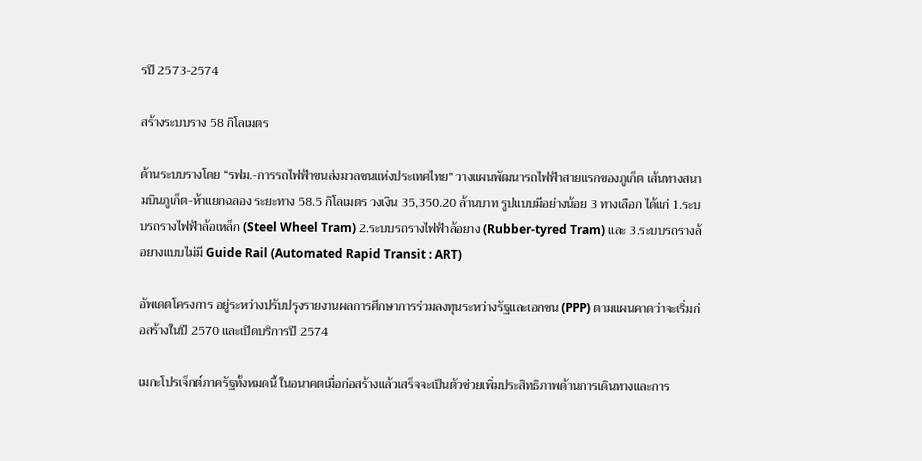รปี 2573-2574

สร้างระบบราง 58 กิโลเมตร

ด้านระบบรางโดย “รฟม.-การรถไฟฟ้าขนส่งมวลชนแห่งประเทศไทย” วางแผนพัฒนารถไฟฟ้าสายแรกของภูเก็ต เส้นทางสนามบินภูเก็ต-ห้าแยกฉลอง ระยะทาง 58.5 กิโลเมตร วงเงิน 35,350.20 ล้านบาท รูปแบบมีอย่างน้อย 3 ทางเลือก ได้แก่ 1.ระบบรถรางไฟฟ้าล้อเหล็ก (Steel Wheel Tram) 2.ระบบรถรางไฟฟ้าล้อยาง (Rubber-tyred Tram) และ 3.ระบบรถรางล้อยางแบบไม่มี Guide Rail (Automated Rapid Transit : ART)

อัพเดตโครงการ อยู่ระหว่างปรับปรุงรายงานผลการศึกษาการร่วมลงทุนระหว่างรัฐและเอกชน (PPP) ตามแผนคาดว่าจะเริ่มก่อสร้างในปี 2570 และเปิดบริการปี 2574

เมกะโปรเจ็กต์ภาครัฐทั้งหมดนี้ ในอนาคตเมื่อก่อสร้างแล้วเสร็จจะเป็นตัวช่วยเพิ่มประสิทธิภาพด้านการเดินทางและการ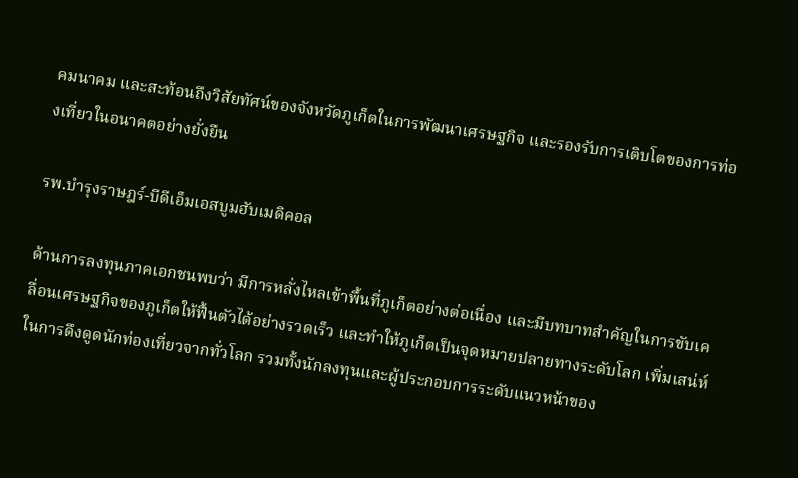คมนาคม และสะท้อนถึงวิสัยทัศน์ของจังหวัดภูเก็ตในการพัฒนาเศรษฐกิจ และรองรับการเติบโตของการท่องเที่ยวในอนาคตอย่างยั่งยืน

รพ.บำรุงราษฎร์-บีดีเอ็มเอสบูมฮับเมดิคอล

ด้านการลงทุนภาคเอกชนพบว่า มีการหลั่งไหลเข้าพื้นที่ภูเก็ตอย่างต่อเนื่อง และมีบทบาทสำคัญในการขับเคลื่อนเศรษฐกิจของภูเก็ตให้ฟื้นตัวได้อย่างรวดเร็ว และทำให้ภูเก็ตเป็นจุดหมายปลายทางระดับโลก เพิ่มเสน่ห์ในการดึงดูดนักท่องเที่ยวจากทั่วโลก รวมทั้งนักลงทุนและผู้ประกอบการระดับแนวหน้าของ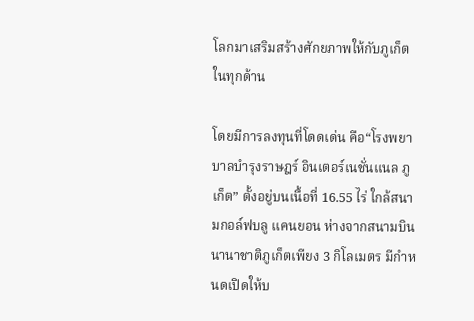โลกมาเสริมสร้างศักยภาพให้กับภูเก็ตในทุกด้าน

โดยมีการลงทุนที่โดดเด่น คือ“โรงพยาบาลบำรุงราษฎร์ อินเตอร์เนชั่นแนล ภูเก็ต” ตั้งอยู่บนเนื้อที่ 16.55 ไร่ ใกล้สนามกอล์ฟบลู แคนยอน ห่างจากสนามบินนานาชาติภูเก็ตเพียง 3 กิโลเมตร มีกำหนดเปิดให้บ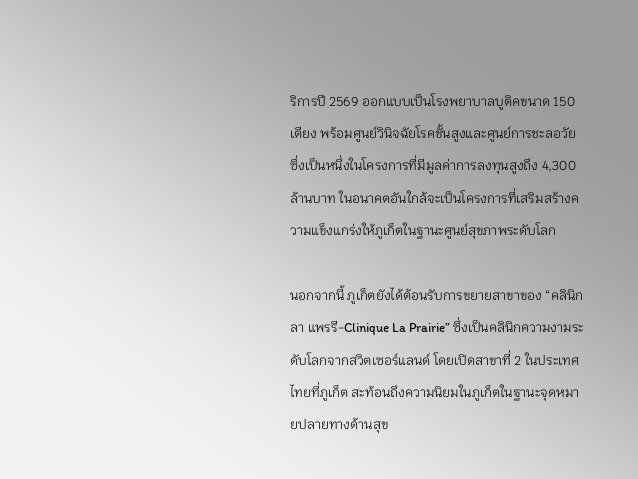ริการปี 2569 ออกแบบเป็นโรงพยาบาลบูติคขนาด 150 เตียง พร้อมศูนย์วินิจฉัยโรคขั้นสูงและศูนย์การชะลอวัย ซึ่งเป็นหนึ่งในโครงการที่มีมูลค่าการลงทุนสูงถึง 4,300 ล้านบาท ในอนาคตอันใกล้จะเป็นโครงการที่เสริมสร้างความแข็งแกร่งให้ภูเก็ตในฐานะศูนย์สุขภาพระดับโลก

นอกจากนี้ ภูเก็ตยังได้ต้อนรับการขยายสาขาของ “คลินิก ลา แพรรี-Clinique La Prairie” ซึ่งเป็นคลินิกความงามระดับโลกจากสวิตเซอร์แลนด์ โดยเปิดสาขาที่ 2 ในประเทศไทยที่ภูเก็ต สะท้อนถึงความนิยมในภูเก็ตในฐานะจุดหมายปลายทางด้านสุข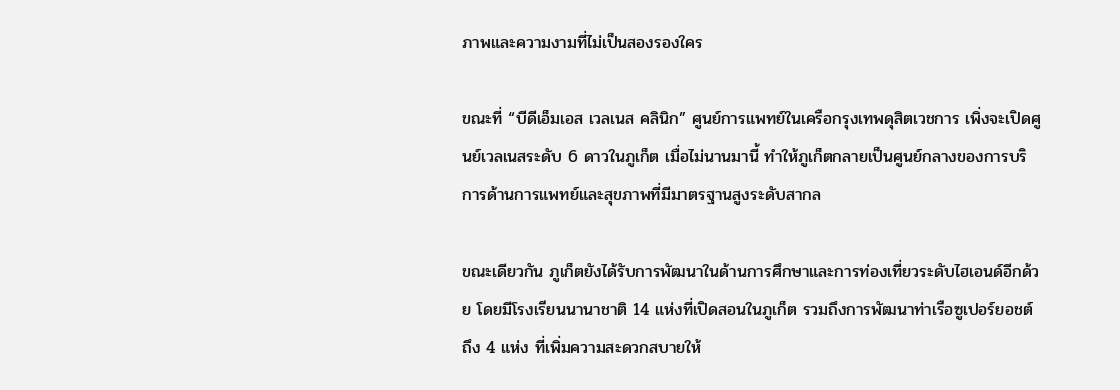ภาพและความงามที่ไม่เป็นสองรองใคร

ขณะที่ “บีดีเอ็มเอส เวลเนส คลินิก” ศูนย์การแพทย์ในเครือกรุงเทพดุสิตเวชการ เพิ่งจะเปิดศูนย์เวลเนสระดับ 6 ดาวในภูเก็ต เมื่อไม่นานมานี้ ทำให้ภูเก็ตกลายเป็นศูนย์กลางของการบริการด้านการแพทย์และสุขภาพที่มีมาตรฐานสูงระดับสากล

ขณะเดียวกัน ภูเก็ตยังได้รับการพัฒนาในด้านการศึกษาและการท่องเที่ยวระดับไฮเอนด์อีกด้วย โดยมีโรงเรียนนานาชาติ 14 แห่งที่เปิดสอนในภูเก็ต รวมถึงการพัฒนาท่าเรือซูเปอร์ยอชต์ถึง 4 แห่ง ที่เพิ่มความสะดวกสบายให้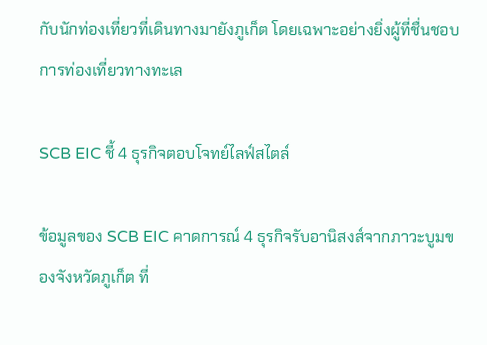กับนักท่องเที่ยวที่เดินทางมายังภูเก็ต โดยเฉพาะอย่างยิ่งผู้ที่ชื่นชอบการท่องเที่ยวทางทะเล

SCB EIC ชี้ 4 ธุรกิจตอบโจทย์ไลฟ์สไตล์

ข้อมูลของ SCB EIC คาดการณ์ 4 ธุรกิจรับอานิสงส์จากภาวะบูมของจังหวัดภูเก็ต ที่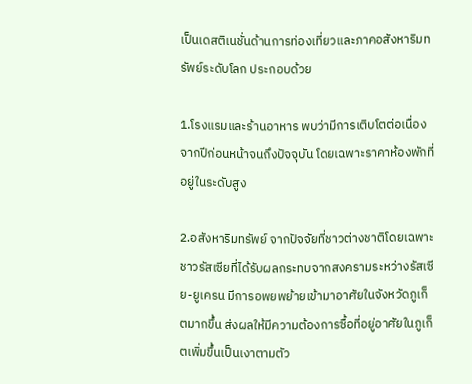เป็นเดสติเนชั่นด้านการท่องเที่ยวและภาคอสังหาริมทรัพย์ระดับโลก ประกอบด้วย

1.โรงแรมและร้านอาหาร พบว่ามีการเติบโตต่อเนื่องจากปีก่อนหน้าจนถึงปัจจุบัน โดยเฉพาะราคาห้องพักที่อยู่ในระดับสูง

2.อสังหาริมทรัพย์ จากปัจจัยที่ชาวต่างชาติโดยเฉพาะชาวรัสเซียที่ได้รับผลกระทบจากสงครามระหว่างรัสเซีย-ยูเครน มีการอพยพย้ายเข้ามาอาศัยในจังหวัดภูเก็ตมากขึ้น ส่งผลให้มีความต้องการซื้อที่อยู่อาศัยในภูเก็ตเพิ่มขึ้นเป็นเงาตามตัว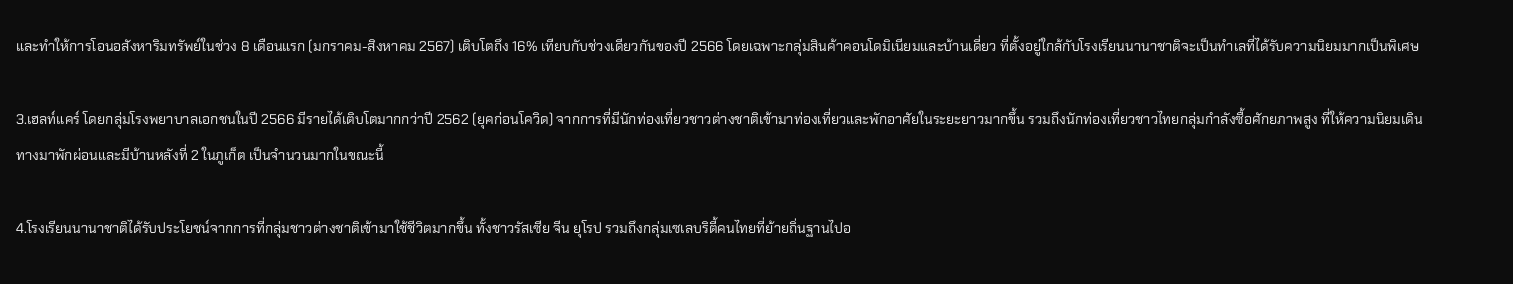และทำให้การโอนอสังหาริมทรัพย์ในช่วง 8 เดือนแรก (มกราคม-สิงหาคม 2567) เติบโตถึง 16% เทียบกับช่วงเดียวกันของปี 2566 โดยเฉพาะกลุ่มสินค้าคอนโดมิเนียมและบ้านเดี่ยว ที่ตั้งอยู่ใกล้กับโรงเรียนนานาชาติจะเป็นทำเลที่ได้รับความนิยมมากเป็นพิเศษ

3.เฮลท์แคร์ โดยกลุ่มโรงพยาบาลเอกชนในปี 2566 มีรายได้เติบโตมากกว่าปี 2562 (ยุคก่อนโควิด) จากการที่มีนักท่องเที่ยวชาวต่างชาติเข้ามาท่องเที่ยวและพักอาศัยในระยะยาวมากขึ้น รวมถึงนักท่องเที่ยวชาวไทยกลุ่มกำลังซื้อศักยภาพสูง ที่ให้ความนิยมเดินทางมาพักผ่อนและมีบ้านหลังที่ 2 ในภูเก็ต เป็นจำนวนมากในขณะนี้

4.โรงเรียนนานาชาติได้รับประโยชน์จากการที่กลุ่มชาวต่างชาติเข้ามาใช้ชีวิตมากขึ้น ทั้งชาวรัสเซีย จีน ยุโรป รวมถึงกลุ่มเซเลบริตี้คนไทยที่ย้ายถิ่นฐานไปอ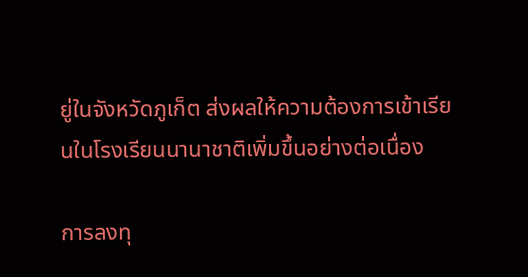ยู่ในจังหวัดภูเก็ต ส่งผลให้ความต้องการเข้าเรียนในโรงเรียนนานาชาติเพิ่มขึ้นอย่างต่อเนื่อง

การลงทุ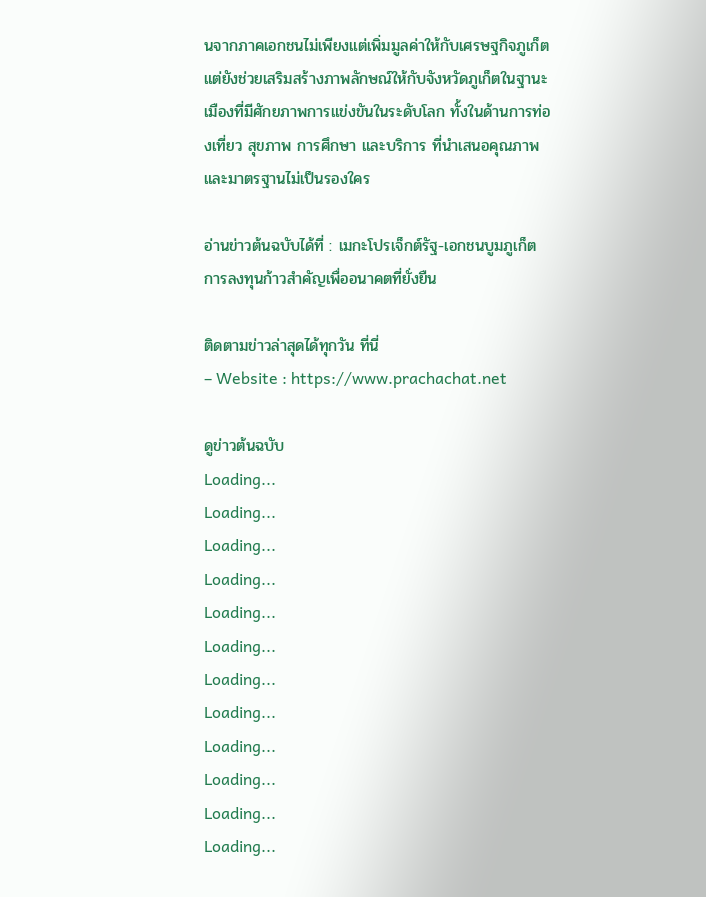นจากภาคเอกชนไม่เพียงแต่เพิ่มมูลค่าให้กับเศรษฐกิจภูเก็ต แต่ยังช่วยเสริมสร้างภาพลักษณ์ให้กับจังหวัดภูเก็ตในฐานะเมืองที่มีศักยภาพการแข่งขันในระดับโลก ทั้งในด้านการท่องเที่ยว สุขภาพ การศึกษา และบริการ ที่นำเสนอคุณภาพและมาตรฐานไม่เป็นรองใคร

อ่านข่าวต้นฉบับได้ที่ : เมกะโปรเจ็กต์รัฐ-เอกชนบูมภูเก็ต การลงทุนก้าวสำคัญเพื่ออนาคตที่ยั่งยืน

ติดตามข่าวล่าสุดได้ทุกวัน ที่นี่
– Website : https://www.prachachat.net

ดูข่าวต้นฉบับ
Loading...
Loading...
Loading...
Loading...
Loading...
Loading...
Loading...
Loading...
Loading...
Loading...
Loading...
Loading...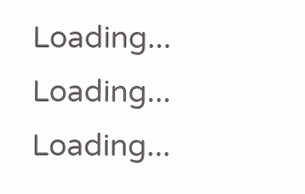Loading...
Loading...
Loading...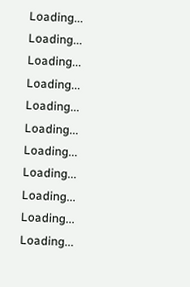Loading...
Loading...
Loading...
Loading...
Loading...
Loading...
Loading...
Loading...
Loading...
Loading...
Loading...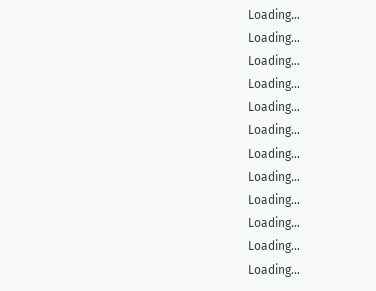Loading...
Loading...
Loading...
Loading...
Loading...
Loading...
Loading...
Loading...
Loading...
Loading...
Loading...
Loading...